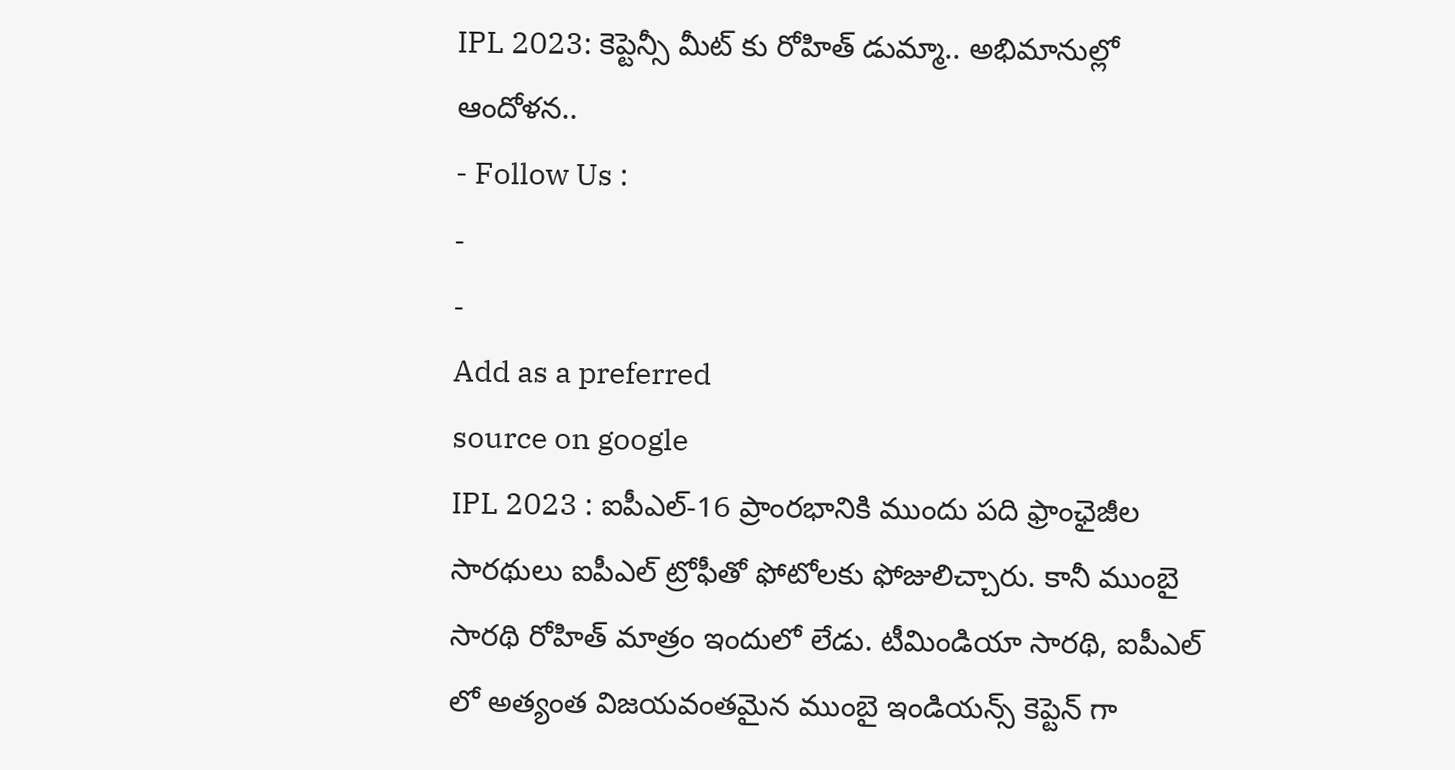IPL 2023: కెప్టెన్సీ మీట్ కు రోహిత్ డుమ్మా.. అభిమానుల్లో ఆందోళన..
- Follow Us :
-
-
Add as a preferred
source on google
IPL 2023 : ఐపీఎల్-16 ప్రాంరభానికి ముందు పది ఫ్రాంఛైజీల సారథులు ఐపీఎల్ ట్రోఫీతో ఫోటోలకు ఫోజులిచ్చారు. కానీ ముంబై సారథి రోహిత్ మాత్రం ఇందులో లేడు. టీమిండియా సారథి, ఐపీఎల్ లో అత్యంత విజయవంతమైన ముంబై ఇండియన్స్ కెప్టెన్ గా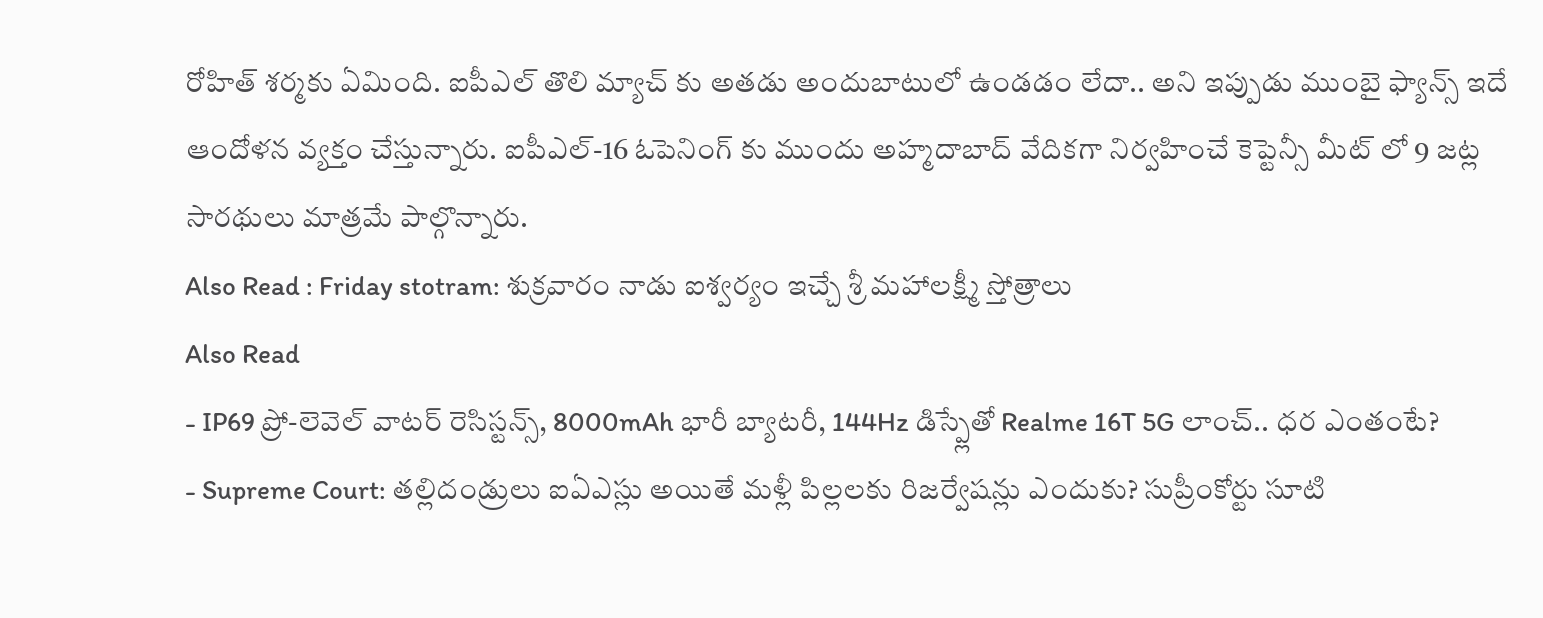రోహిత్ శర్మకు ఏమింది. ఐపీఎల్ తొలి మ్యాచ్ కు అతడు అందుబాటులో ఉండడం లేదా.. అని ఇప్పుడు ముంబై ఫ్యాన్స్ ఇదే ఆందోళన వ్యక్తం చేస్తున్నారు. ఐపీఎల్-16 ఓపెనింగ్ కు ముందు అహ్మదాబాద్ వేదికగా నిర్వహించే కెప్టెన్సీ మీట్ లో 9 జట్ల సారథులు మాత్రమే పాల్గొన్నారు.
Also Read : Friday stotram: శుక్రవారం నాడు ఐశ్వర్యం ఇచ్చే శ్రీ మహాలక్ష్మీ స్తోత్రాలు
Also Read
- IP69 ప్రో-లెవెల్ వాటర్ రెసిస్టన్స్, 8000mAh భారీ బ్యాటరీ, 144Hz డిస్ప్లేతో Realme 16T 5G లాంచ్.. ధర ఎంతంటే?
- Supreme Court: తల్లిదండ్రులు ఐఏఎస్లు అయితే మళ్లీ పిల్లలకు రిజర్వేషన్లు ఎందుకు? సుప్రీంకోర్టు సూటి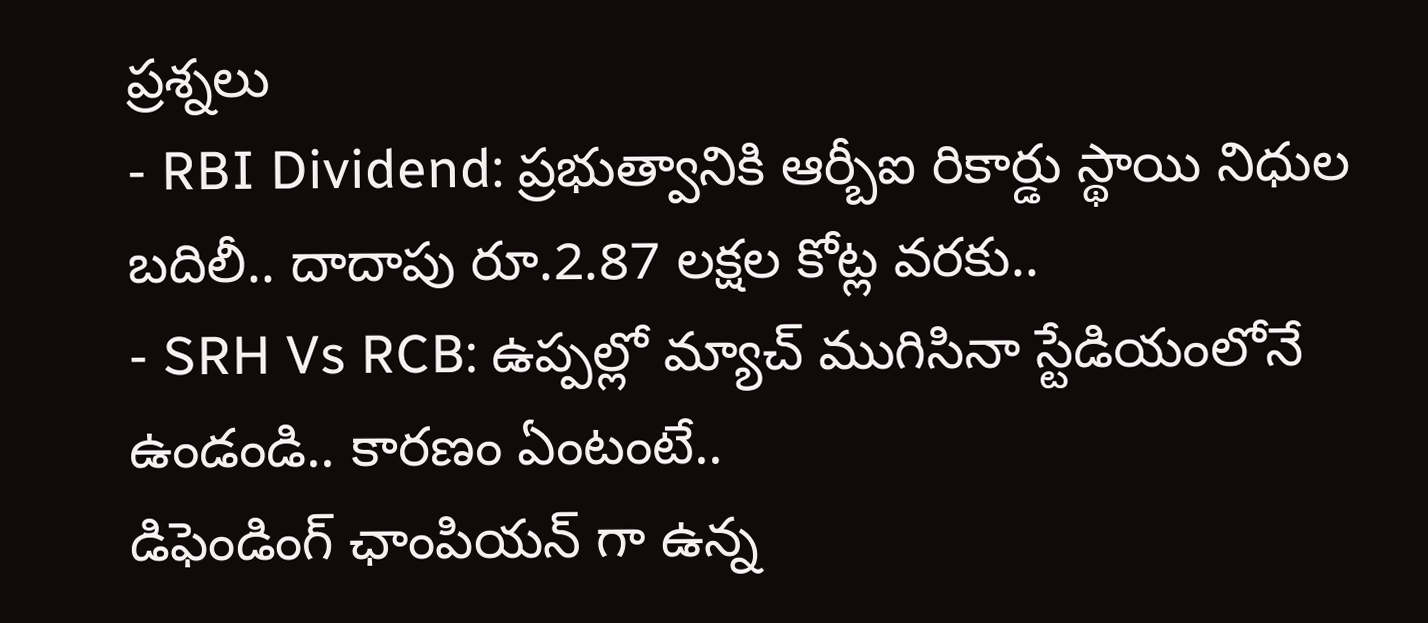ప్రశ్నలు
- RBI Dividend: ప్రభుత్వానికి ఆర్బీఐ రికార్డు స్థాయి నిధుల బదిలీ.. దాదాపు రూ.2.87 లక్షల కోట్ల వరకు..
- SRH Vs RCB: ఉప్పల్లో మ్యాచ్ ముగిసినా స్టేడియంలోనే ఉండండి.. కారణం ఏంటంటే..
డిఫెండింగ్ ఛాంపియన్ గా ఉన్న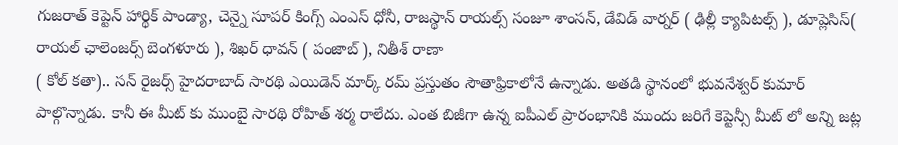గుజరాత్ కెప్టెన్ హార్థిక్ పాండ్యా, చెన్నై సూపర్ కింగ్స్ ఎంఎస్ ధోనీ, రాజస్థాన్ రాయల్స్ సంజూ శాంసన్, డేవిడ్ వార్నర్ ( ఢిల్లీ క్యాపిటల్స్ ), డూప్లెసిస్( రాయల్ ఛాలెంజర్స్ బెంగళూరు ), శిఖర్ ధావన్ ( పంజాబ్ ), నితీశ్ రాణా
( కోల్ కతా).. సన్ రైజర్స్ హైదరాబాద్ సారథి ఎయిడెన్ మార్క్ రమ్ ప్రస్తుతం సౌతాఫ్రికాలోనే ఉన్నాడు. అతడి స్థానంలో భువనేశ్వర్ కుమార్ పాల్గొన్నాడు. కానీ ఈ మీట్ కు ముంబై సారథి రోహిత్ శర్మ రాలేదు. ఎంత బిజీగా ఉన్న ఐపీఎల్ ప్రారంభానికి ముందు జరిగే కెప్టెన్సీ మీట్ లో అన్ని జట్ల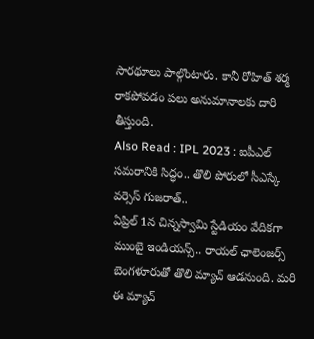సారథూలు పాల్గొంటారు. కానీ రోహిత్ శర్మ రాకపోవడం పలు అనుమానాలకు దారి తీస్తుంది.
Also Read : IPL 2023 : ఐపీఎల్ సమరానికి సిద్ధం.. తొలి పోరులో సీఎస్కే వర్సెస్ గుజరాత్..
ఏప్రిల్ 1న చిన్నస్వామి స్టేడియం వేదికగా ముంబై ఇండియన్స్.. రాయల్ ఛాలెంజర్స్ బెంగళూరుతో తొలి మ్యాచ్ ఆడనుంది. మరి ఈ మ్యాచ్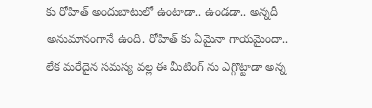కు రోహిత్ అందుబాటులో ఉంటాడా.. ఉండడా.. అన్నదీ అనుమానంగానే ఉంది. రోహిత్ కు ఏమైనా గాయమైందా.. లేక మరేదైన సమస్య వల్ల ఈ మీటింగ్ ను ఎగ్గొట్టాడా అన్న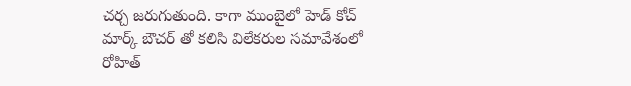చర్చ జరుగుతుంది. కాగా ముంబైలో హెడ్ కోచ్ మార్క్ బౌచర్ తో కలిసి విలేకరుల సమావేశంలో రోహిత్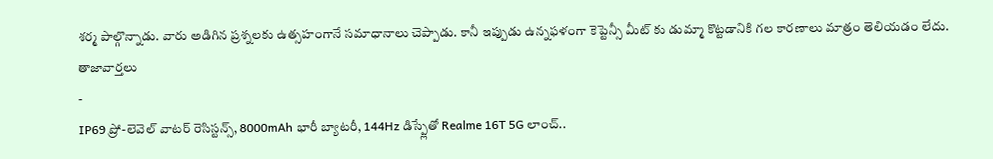శర్మ పాల్గొన్నాడు. వారు అడిగిన ప్రశ్నలకు ఉత్సహంగానే సమాధానాలు చెప్పాడు. కానీ ఇప్పుడు ఉన్నఫళంగా కెప్టెన్సీ మీట్ కు డుమ్మా కొట్టడానికి గల కారణాలు మాత్రం తెలియడం లేదు.
తాజావార్తలు
-
IP69 ప్రో-లెవెల్ వాటర్ రెసిస్టన్స్, 8000mAh భారీ బ్యాటరీ, 144Hz డిస్ప్లేతో Realme 16T 5G లాంచ్..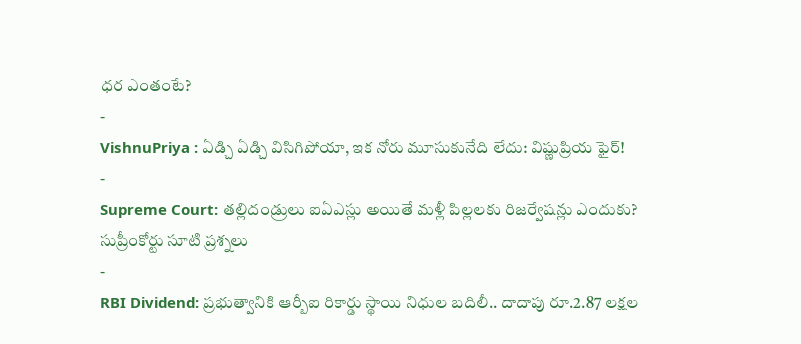ధర ఎంతంటే?
-
VishnuPriya : ఏడ్చి ఏడ్చి విసిగిపోయా, ఇక నోరు మూసుకునేది లేదు: విష్ణుప్రియ ఫైర్!
-
Supreme Court: తల్లిదండ్రులు ఐఏఎస్లు అయితే మళ్లీ పిల్లలకు రిజర్వేషన్లు ఎందుకు? సుప్రీంకోర్టు సూటి ప్రశ్నలు
-
RBI Dividend: ప్రభుత్వానికి ఆర్బీఐ రికార్డు స్థాయి నిధుల బదిలీ.. దాదాపు రూ.2.87 లక్షల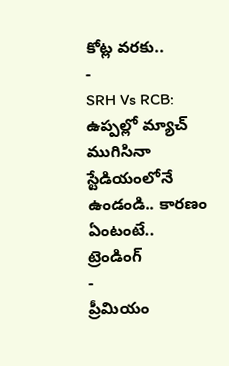కోట్ల వరకు..
-
SRH Vs RCB: ఉప్పల్లో మ్యాచ్ ముగిసినా స్టేడియంలోనే ఉండండి.. కారణం ఏంటంటే..
ట్రెండింగ్
-
ప్రీమియం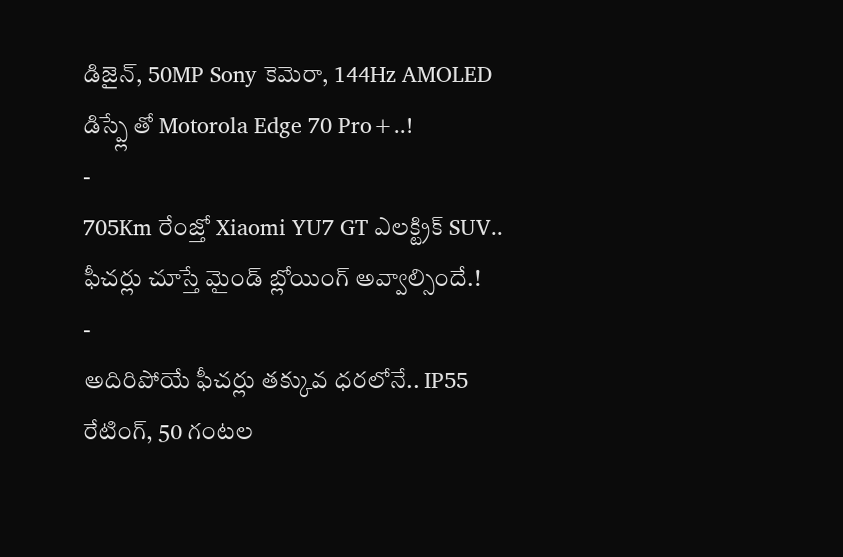డిజైన్, 50MP Sony కెమెరా, 144Hz AMOLED డిస్ప్లే తో Motorola Edge 70 Pro+..!
-
705Km రేంజ్తో Xiaomi YU7 GT ఎలక్ట్రిక్ SUV.. ఫీచర్లు చూస్తే మైండ్ బ్లోయింగ్ అవ్వాల్సిందే.!
-
అదిరిపోయే ఫీచర్లు తక్కువ ధరలోనే.. IP55 రేటింగ్, 50 గంటల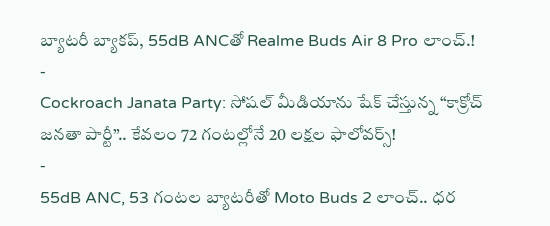బ్యాటరీ బ్యాకప్, 55dB ANCతో Realme Buds Air 8 Pro లాంచ్.!
-
Cockroach Janata Party: సోషల్ మీడియాను షేక్ చేస్తున్న “కాక్రోచ్ జనతా పార్టీ”.. కేవలం 72 గంటల్లోనే 20 లక్షల ఫాలోవర్స్!
-
55dB ANC, 53 గంటల బ్యాటరీతో Moto Buds 2 లాంచ్.. ధర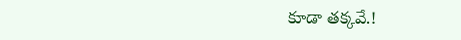కూడా తక్కవే.!